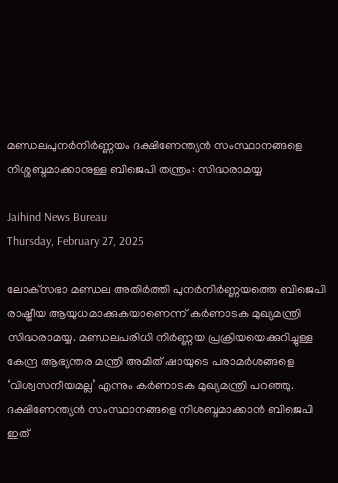മണ്ഡലപുനര്‍നിര്‍ണ്ണയം ദക്ഷിണേന്ത്യന്‍ സംസ്ഥാനങ്ങളെ നിശ്ശബ്ദമാക്കാനുള്ള ബിജെപി തന്ത്രം: സിദ്ധരാമയ്യ

Jaihind News Bureau
Thursday, February 27, 2025

ലോക്‌സഭാ മണ്ഡല അതിര്‍ത്തി പുനര്‍നിര്‍ണ്ണയത്തെ ബിജെപി രാഷ്ട്രീയ ആയുധമാക്കുകയാണെന്ന് കര്‍ണാടക മുഖ്യമന്ത്രി സിദ്ധരാമയ്യ. മണ്ഡലപരിധി നിര്‍ണ്ണയ പ്രക്രിയയെക്കുറിച്ചുള്ള കേന്ദ്ര ആഭ്യന്തര മന്ത്രി അമിത് ഷായുടെ പരാമര്‍ശങ്ങളെ ‘വിശ്വസനീയമല്ല’ എന്നും കര്‍ണാടക മുഖ്യമന്ത്രി പറഞ്ഞു. ദക്ഷിണേന്ത്യന്‍ സംസ്ഥാനങ്ങളെ നിശബ്ദമാക്കാന്‍ ബിജെപി ഇത്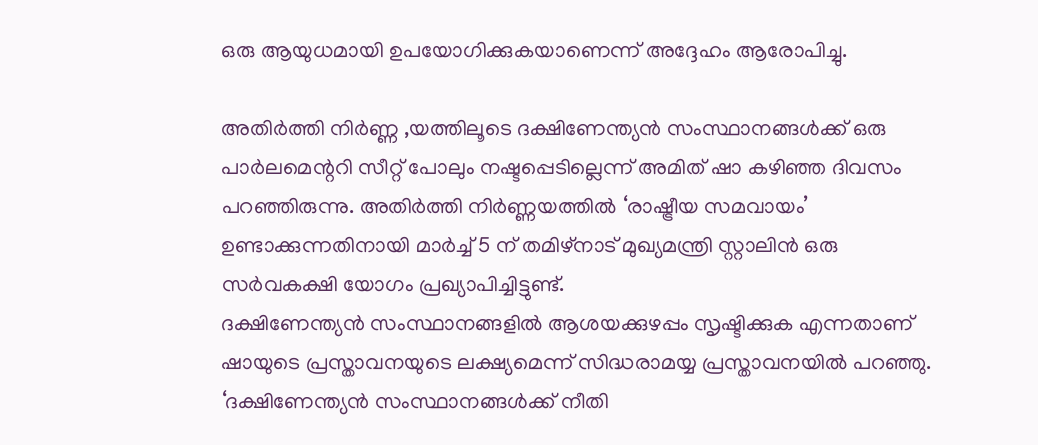ഒരു ആയുധമായി ഉപയോഗിക്കുകയാണെന്ന് അദ്ദേഹം ആരോപിച്ചു.

അതിര്‍ത്തി നിര്‍ണ്ണ ,യത്തിലൂടെ ദക്ഷിണേന്ത്യന്‍ സംസ്ഥാനങ്ങള്‍ക്ക് ഒരു പാര്‍ലമെന്ററി സീറ്റ് പോലും നഷ്ടപ്പെടില്ലെന്ന് അമിത് ഷാ കഴിഞ്ഞ ദിവസം പറഞ്ഞിരുന്നു. അതിര്‍ത്തി നിര്‍ണ്ണയത്തില്‍ ‘രാഷ്ട്രീയ സമവായം’ ഉണ്ടാക്കുന്നതിനായി മാര്‍ച്ച് 5 ന് തമിഴ്നാട് മുഖ്യമന്ത്രി സ്റ്റാലിന്‍ ഒരു സര്‍വകക്ഷി യോഗം പ്രഖ്യാപിച്ചിട്ടുണ്ട്.
ദക്ഷിണേന്ത്യന്‍ സംസ്ഥാനങ്ങളില്‍ ആശയക്കുഴപ്പം സൃഷ്ടിക്കുക എന്നതാണ് ഷായുടെ പ്രസ്താവനയുടെ ലക്ഷ്യമെന്ന് സിദ്ധരാമയ്യ പ്രസ്താവനയില്‍ പറഞ്ഞു. ‘ദക്ഷിണേന്ത്യന്‍ സംസ്ഥാനങ്ങള്‍ക്ക് നീതി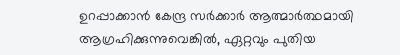ഉറപ്പാക്കാന്‍ കേന്ദ്ര സര്‍ക്കാര്‍ ആത്മാര്‍ത്ഥമായി ആഗ്രഹിക്കുന്നുവെങ്കില്‍, ഏറ്റവും പുതിയ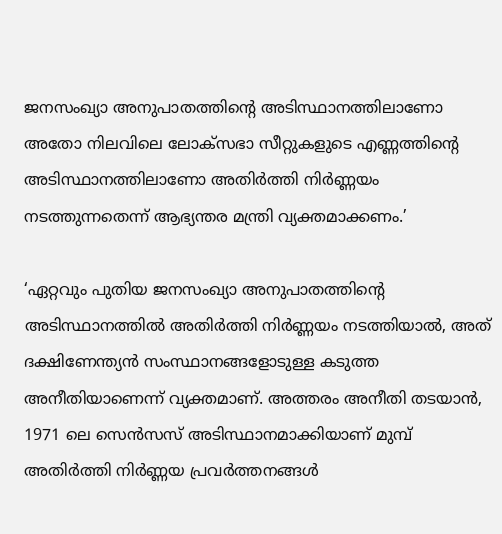ജനസംഖ്യാ അനുപാതത്തിന്റെ അടിസ്ഥാനത്തിലാണോ അതോ നിലവിലെ ലോക്സഭാ സീറ്റുകളുടെ എണ്ണത്തിന്റെ അടിസ്ഥാനത്തിലാണോ അതിര്‍ത്തി നിര്‍ണ്ണയം നടത്തുന്നതെന്ന് ആഭ്യന്തര മന്ത്രി വ്യക്തമാക്കണം.’

‘ഏറ്റവും പുതിയ ജനസംഖ്യാ അനുപാതത്തിന്റെ അടിസ്ഥാനത്തില്‍ അതിര്‍ത്തി നിര്‍ണ്ണയം നടത്തിയാല്‍, അത് ദക്ഷിണേന്ത്യന്‍ സംസ്ഥാനങ്ങളോടുള്ള കടുത്ത അനീതിയാണെന്ന് വ്യക്തമാണ്. അത്തരം അനീതി തടയാന്‍, 1971 ലെ സെന്‍സസ് അടിസ്ഥാനമാക്കിയാണ് മുമ്പ് അതിര്‍ത്തി നിര്‍ണ്ണയ പ്രവര്‍ത്തനങ്ങള്‍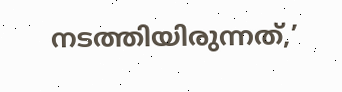നടത്തിയിരുന്നത്,’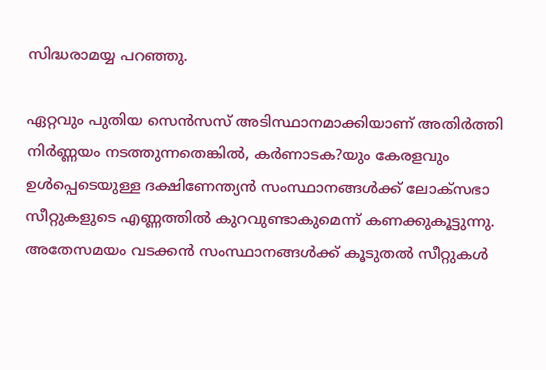സിദ്ധരാമയ്യ പറഞ്ഞു.

ഏറ്റവും പുതിയ സെന്‍സസ് അടിസ്ഥാനമാക്കിയാണ് അതിര്‍ത്തി നിര്‍ണ്ണയം നടത്തുന്നതെങ്കില്‍, കര്‍ണാടക?യും കേരളവും ഉള്‍പ്പെടെയുള്ള ദക്ഷിണേന്ത്യന്‍ സംസ്ഥാനങ്ങള്‍ക്ക് ലോക്സഭാ സീറ്റുകളുടെ എണ്ണത്തില്‍ കുറവുണ്ടാകുമെന്ന് കണക്കുകൂട്ടുന്നു. അതേസമയം വടക്കന്‍ സംസ്ഥാനങ്ങള്‍ക്ക് കൂടുതല്‍ സീറ്റുകള്‍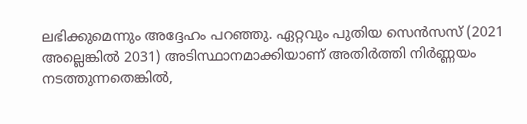ലഭിക്കുമെന്നും അദ്ദേഹം പറഞ്ഞു. ഏറ്റവും പുതിയ സെന്‍സസ് (2021 അല്ലെങ്കില്‍ 2031) അടിസ്ഥാനമാക്കിയാണ് അതിര്‍ത്തി നിര്‍ണ്ണയം നടത്തുന്നതെങ്കില്‍,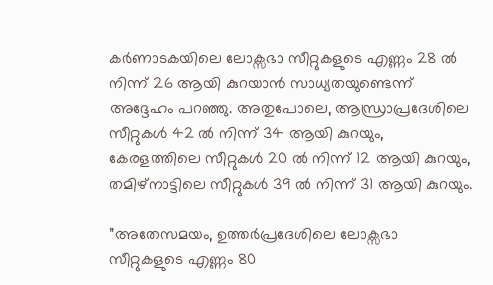കര്‍ണാടകയിലെ ലോക്സഭാ സീറ്റുകളുടെ എണ്ണം 28 ല്‍ നിന്ന് 26 ആയി കുറയാന്‍ സാധ്യതയുണ്ടെന്ന് അദ്ദേഹം പറഞ്ഞു. അതുപോലെ, ആന്ധ്രാപ്രദേശിലെ സീറ്റുകള്‍ 42 ല്‍ നിന്ന് 34 ആയി കുറയും, കേരളത്തിലെ സീറ്റുകള്‍ 20 ല്‍ നിന്ന് 12 ആയി കുറയും, തമിഴ്നാട്ടിലെ സീറ്റുകള്‍ 39 ല്‍ നിന്ന് 31 ആയി കുറയും.

”അതേസമയം, ഉത്തര്‍പ്രദേശിലെ ലോക്സഭാ സീറ്റുകളുടെ എണ്ണം 80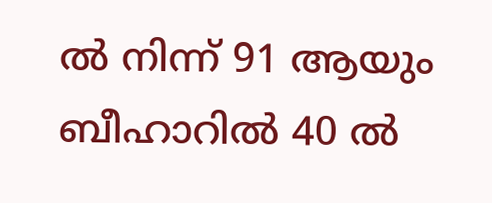ല്‍ നിന്ന് 91 ആയും ബീഹാറില്‍ 40 ല്‍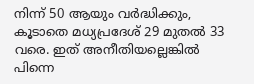നിന്ന് 50 ആയും വര്‍ദ്ധിക്കും, കൂടാതെ മധ്യപ്രദേശ് 29 മുതല്‍ 33 വരെ. ഇത് അനീതിയല്ലെങ്കില്‍ പിന്നെ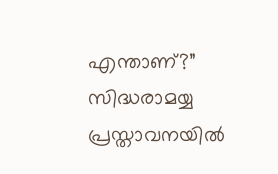എന്താണ്?” സിദ്ധരാമയ്യ പ്രസ്താവനയില്‍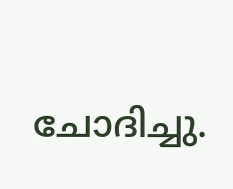ചോദിച്ചു.